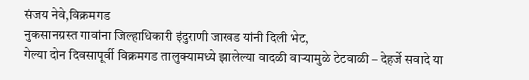संजय नेवे,विक्रमगड
नुकसानग्रस्त गावांना जिल्हाधिकारी इंदुराणी जाखड यांनी दिली भेट,
गेल्या दोन दिवसापूर्वी विक्रमगड तालुक्यामध्ये झालेल्या वादळी वाऱ्यामुळे टेटवाळी – देहर्जे सवादे या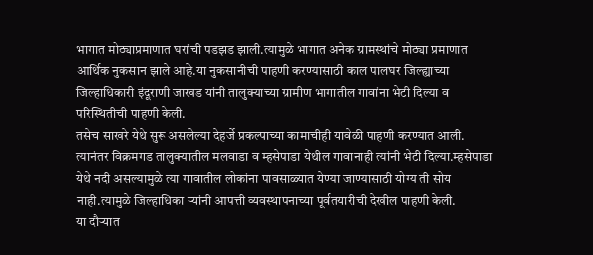भागात मोठ्याप्रमाणात घरांची पडझड झाली.त्यामुळे भागात अनेक ग्रामस्थांचे मोठ्या प्रमाणात आर्थिक नुकसान झाले आहे.या नुकसानीची पाहणी करण्यासाठी काल पालघर जिल्ह्याच्या जिल्हाधिकारी इंदूराणी जाखड यांनी तालुक्याच्या ग्रामीण भागातील गावांना भेटी दिल्या व परिस्थितीची पाहणी केली.
तसेच साखरे येथे सुरू असलेल्या देहर्जे प्रकल्पाच्या कामाचीही यावेळी पाहणी करण्यात आली.
त्यानंतर विक्रमगड तालुक्यातील मलवाडा व म्हसेपाडा येथील गावानाही त्यांनी भेटी दिल्या.म्हसेपाडा येथे नदी असल्यामुळे त्या गावातील लोकांना पावसाळ्यात येण्या जाण्यासाठी योग्य ती सोय नाही.त्यामुळे जिल्हाधिका ऱ्यांनी आपत्ती व्यवस्थापनाच्या पूर्वतयारीची देखील पाहणी केली.
या दौऱ्यात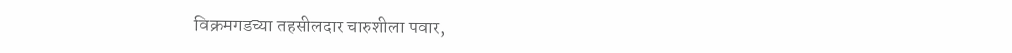विक्रमगडच्या तहसीलदार चारुशीला पवार,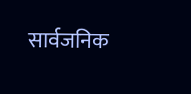सार्वजनिक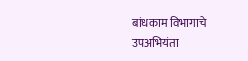बांधकाम विभागाचे उपअभियंता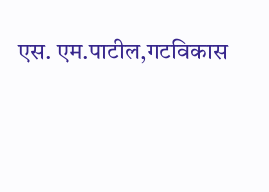एस. एम.पाटील,गटविकास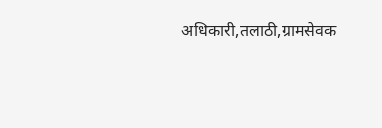अधिकारी,तलाठी,ग्रामसेवक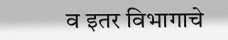व इतर विभागाचे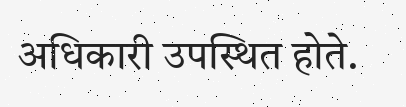अधिकारी उपस्थित होते.